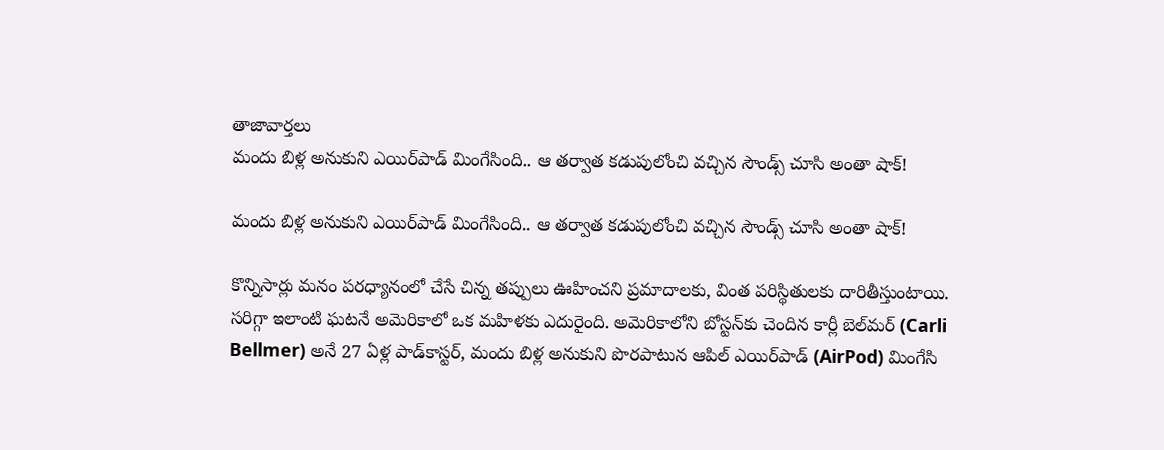తాజావార్తలు
మందు బిళ్ల అనుకుని ఎయిర్‌పాడ్ మింగేసింది.. ఆ తర్వాత కడుపులోంచి వచ్చిన సౌండ్స్ చూసి అంతా షాక్!

మందు బిళ్ల అనుకుని ఎయిర్‌పాడ్ మింగేసింది.. ఆ తర్వాత కడుపులోంచి వచ్చిన సౌండ్స్ చూసి అంతా షాక్!

కొన్నిసార్లు మనం పరధ్యానంలో చేసే చిన్న తప్పులు ఊహించని ప్రమాదాలకు, వింత పరిస్థితులకు దారితీస్తుంటాయి. సరిగ్గా ఇలాంటి ఘటనే అమెరికాలో ఒక మహిళకు ఎదురైంది. అమెరికాలోని బోస్టన్‌కు చెందిన కార్లీ బెల్‌మర్ (Carli Bellmer) అనే 27 ఏళ్ల పాడ్‌కాస్టర్, మందు బిళ్ల అనుకుని పొరపాటున ఆపిల్ ఎయిర్‌పాడ్ (AirPod) మింగేసి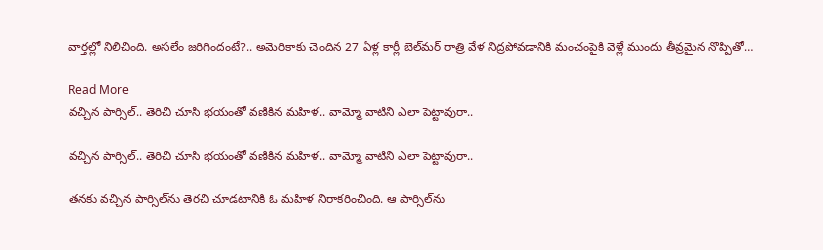వార్తల్లో నిలిచింది. అసలేం జరిగిందంటే?.. అమెరికాకు చెందిన 27 ఏళ్ల కార్లీ బెల్‌మర్ రాత్రి వేళ నిద్రపోవడానికి మంచంపైకి వెళ్లే ముందు తీవ్రమైన నొప్పితో…

Read More
వచ్చిన పార్సిల్‌.. తెరిచి చూసి భయంతో వణికిన మహిళ.. వామ్మో వాటిని ఎలా పెట్టావురా..

వచ్చిన పార్సిల్‌.. తెరిచి చూసి భయంతో వణికిన మహిళ.. వామ్మో వాటిని ఎలా పెట్టావురా..

తనకు వచ్చిన పార్సిల్‌ను తెరచి చూడటానికి ఓ మహిళ నిరాకరించింది. ఆ పార్సిల్‌ను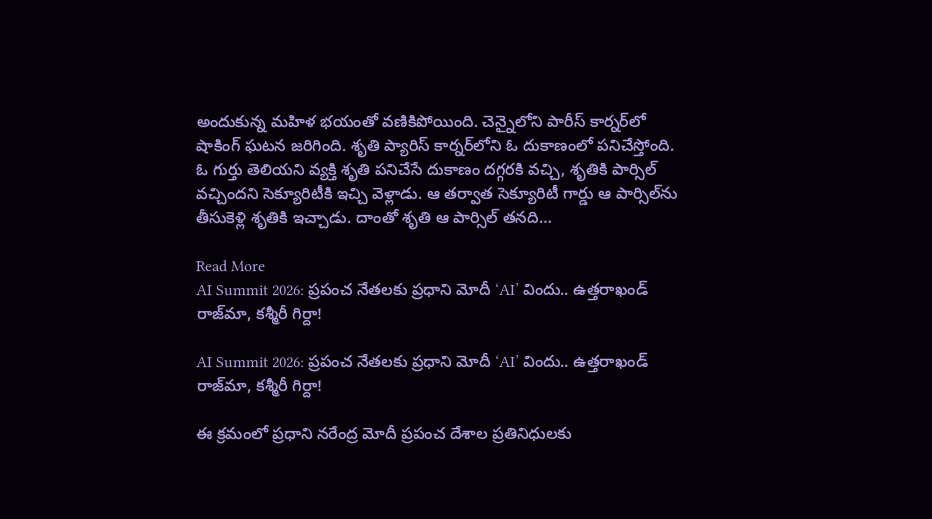అందుకున్న మహిళ భయంతో వణికిపోయింది. చెన్నైలోని పారీస్ కార్నర్‌లో షాకింగ్‌ ఘటన జరిగింది. శృతి ప్యారిస్‌ కార్నర్‌లోని ఓ దుకాణంలో పనిచేస్తోంది. ఓ గుర్తు తెలియని వ్యక్తి శృతి పనిచేసే దుకాణం దగ్గరకి వచ్చి, శృతికి పార్సిల్‌ వచ్చిందని సెక్యూరిటీకి ఇచ్చి వెళ్లాడు. ఆ తర్వాత సెక్యూరిటీ గార్డు ఆ పార్సిల్‌ను తీసుకెళ్లి శృతికి ఇచ్చాడు. దాంతో శృతి ఆ పార్సిల్‌ తనది…

Read More
AI Summit 2026: ప్రపంచ నేతలకు ప్రధాని మోదీ ‘AI’ విందు.. ఉత్తరాఖండ్ రాజ్‌మా, కశ్మీరీ గిర్దా!

AI Summit 2026: ప్రపంచ నేతలకు ప్రధాని మోదీ ‘AI’ విందు.. ఉత్తరాఖండ్ రాజ్‌మా, కశ్మీరీ గిర్దా!

ఈ క్రమంలో ప్రధాని నరేంద్ర మోదీ ప్రపంచ దేశాల ప్రతినిధులకు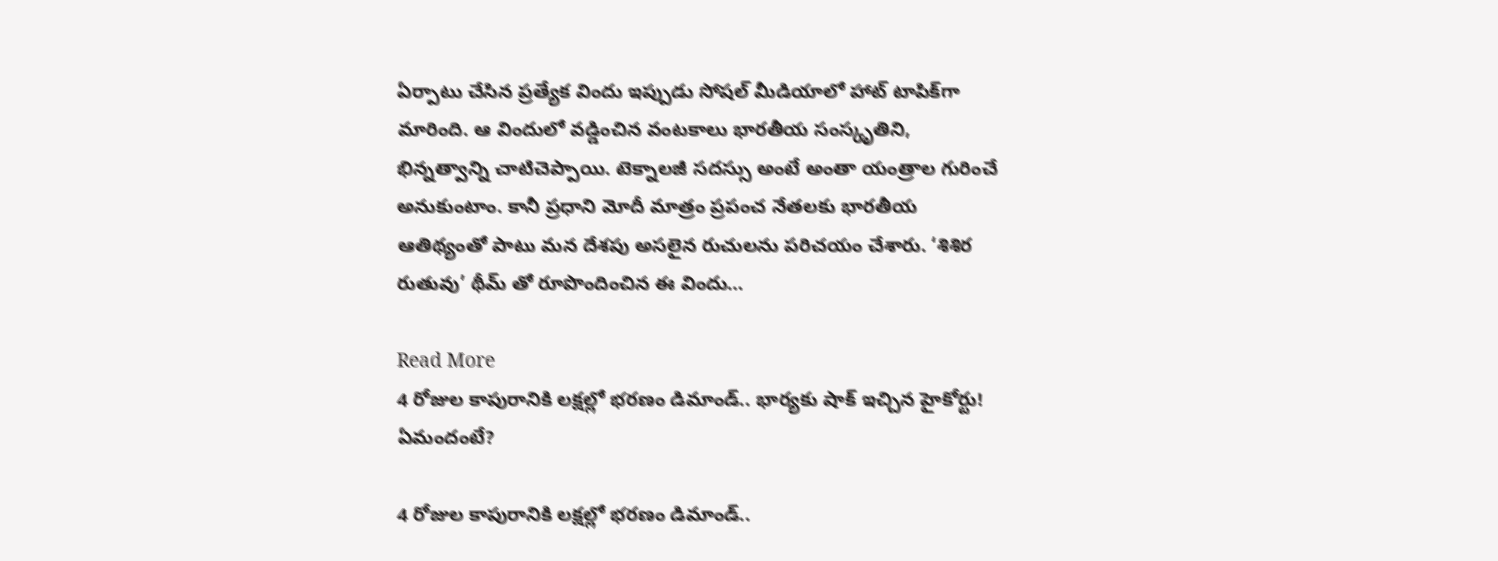ఏర్పాటు చేసిన ప్రత్యేక విందు ఇప్పుడు సోషల్ మీడియాలో హాట్ టాపిక్‌గా మారింది. ఆ విందులో వడ్డించిన వంటకాలు భారతీయ సంస్కృతిని, భిన్నత్వాన్ని చాటిచెప్పాయి. టెక్నాలజీ సదస్సు అంటే అంతా యంత్రాల గురించే అనుకుంటాం. కానీ ప్రధాని మోదీ మాత్రం ప్రపంచ నేతలకు భారతీయ ఆతిథ్యంతో పాటు మన దేశపు అసలైన రుచులను పరిచయం చేశారు. ‘శిశిర రుతువు’ థీమ్ తో రూపొందించిన ఈ విందు…

Read More
4 రోజుల కాపురానికి లక్షల్లో భరణం డిమాండ్.. భార్యకు షాక్ ఇచ్చిన హైకోర్టు! ఏమందంటే?

4 రోజుల కాపురానికి లక్షల్లో భరణం డిమాండ్..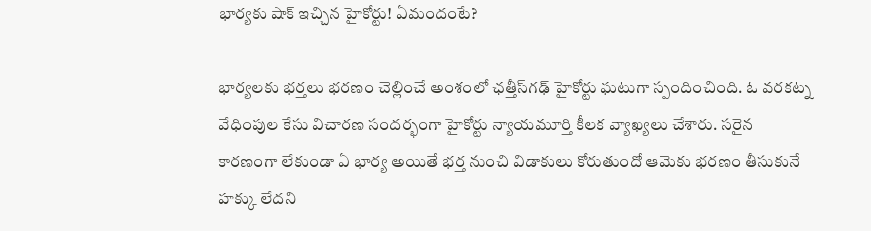భార్యకు షాక్ ఇచ్చిన హైకోర్టు! ఏమందంటే?

భార్యలకు భర్తలు భరణం చెల్లించే అంశంలో ఛత్తీస్‌గఢ్ హైకోర్టు ఘటుగా స్పందించింది. ఓ వరకట్న వేధింపుల కేసు విచారణ సందర్భంగా హైకోర్టు న్యాయమూర్తి కీలక వ్యాఖ్యలు చేశారు. సరైన కారణంగా లేకుండా ఏ భార్య అయితే భర్త నుంచి విడాకులు కోరుతుందో ఆమెకు భరణం తీసుకునే హక్కు లేదని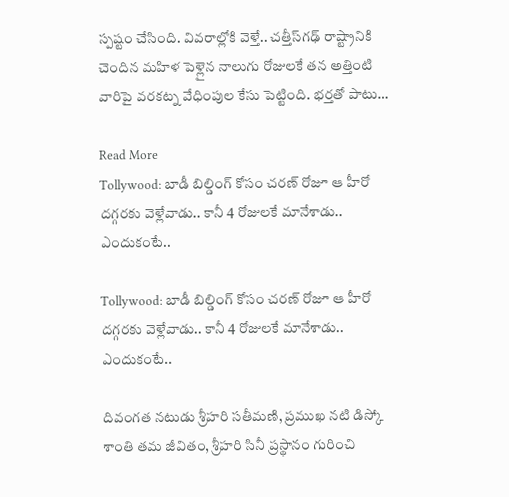స్పష్టం చేసింది. వివరాల్లోకి వెళ్తే.. చత్తీస్‌గఢ్ రాష్ట్రానికి చెందిన మహిళ పెళ్లైన నాలుగు రోజులకే తన అత్తింటి వారిపై వరకట్న వేధింపుల కేసు పెట్టింది. భర్తతో పాటు…

Read More
Tollywood: బాడీ బిల్డింగ్ కోసం చరణ్ రోజూ ఆ హీరో దగ్గరకు వెళ్లేవాడు.. కానీ 4 రోజులకే మానేశాడు.. ఎందుకంటే..

Tollywood: బాడీ బిల్డింగ్ కోసం చరణ్ రోజూ ఆ హీరో దగ్గరకు వెళ్లేవాడు.. కానీ 4 రోజులకే మానేశాడు.. ఎందుకంటే..

దివంగత నటుడు శ్రీహరి సతీమణి, ప్రముఖ నటి డిస్కో శాంతి తమ జీవితం, శ్రీహరి సినీ ప్రస్థానం గురించి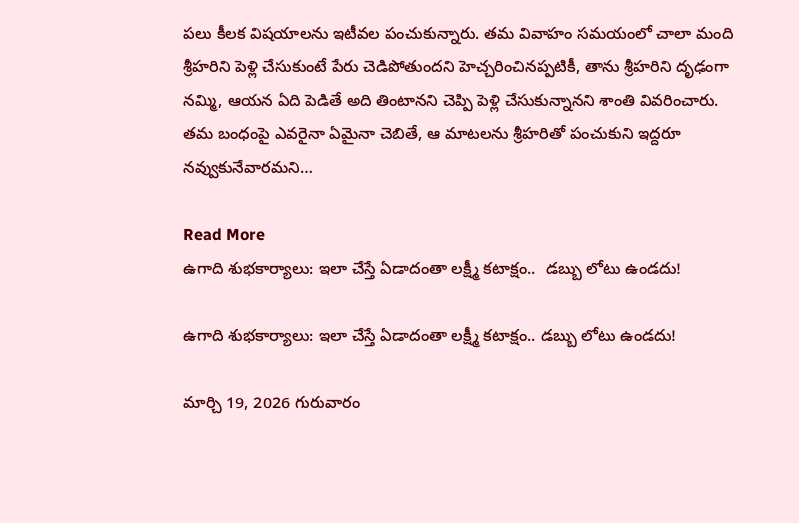పలు కీలక విషయాలను ఇటీవల పంచుకున్నారు. తమ వివాహం సమయంలో చాలా మంది శ్రీహరిని పెళ్లి చేసుకుంటే పేరు చెడిపోతుందని హెచ్చరించినప్పటికీ, తాను శ్రీహరిని దృఢంగా నమ్మి, ఆయన ఏది పెడితే అది తింటానని చెప్పి పెళ్లి చేసుకున్నానని శాంతి వివరించారు. తమ బంధంపై ఎవరైనా ఏమైనా చెబితే, ఆ మాటలను శ్రీహరితో పంచుకుని ఇద్దరూ నవ్వుకునేవారమని…

Read More
ఉగాది శుభకార్యాలు: ఇలా చేస్తే ఏడాదంతా లక్ష్మీ కటాక్షం..  డబ్బు లోటు ఉండదు!

ఉగాది శుభకార్యాలు: ఇలా చేస్తే ఏడాదంతా లక్ష్మీ కటాక్షం.. డబ్బు లోటు ఉండదు!

మార్చి 19, 2026 గురువారం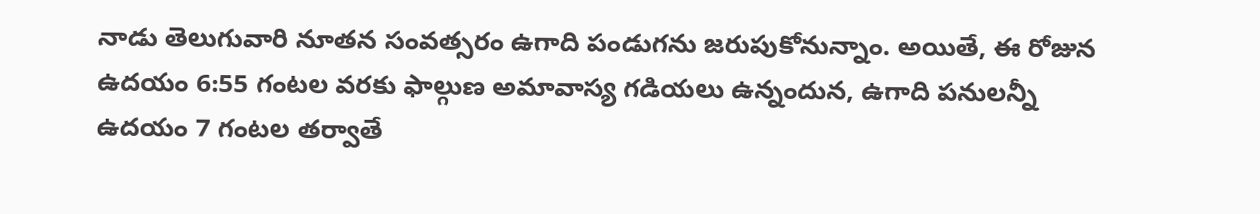నాడు తెలుగువారి నూతన సంవత్సరం ఉగాది పండుగను జరుపుకోనున్నాం. అయితే, ఈ రోజున ఉదయం 6:55 గంటల వరకు ఫాల్గుణ అమావాస్య గడియలు ఉన్నందున, ఉగాది పనులన్నీ ఉదయం 7 గంటల తర్వాతే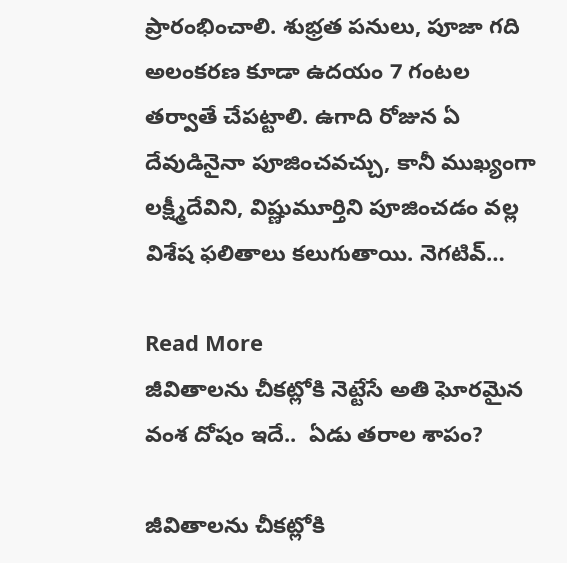ప్రారంభించాలి. శుభ్రత పనులు, పూజా గది అలంకరణ కూడా ఉదయం 7 గంటల తర్వాతే చేపట్టాలి. ఉగాది రోజున ఏ దేవుడినైనా పూజించవచ్చు, కానీ ముఖ్యంగా లక్ష్మీదేవిని, విష్ణుమూర్తిని పూజించడం వల్ల విశేష ఫలితాలు కలుగుతాయి. నెగటివ్…

Read More
జీవితాలను చీకట్లోకి నెట్టేసే అతి ఘోరమైన వంశ దోషం ఇదే..  ఏడు తరాల శాపం?

జీవితాలను చీకట్లోకి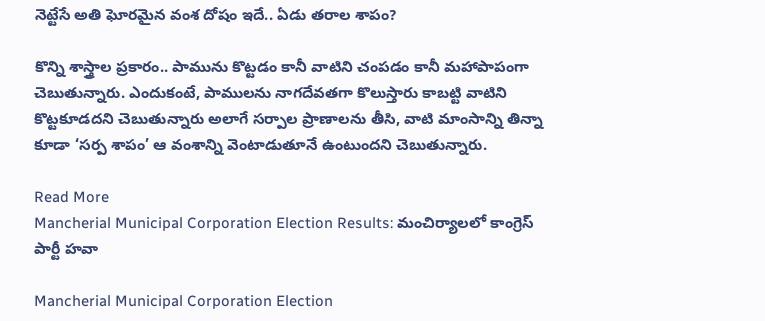నెట్టేసే అతి ఘోరమైన వంశ దోషం ఇదే.. ఏడు తరాల శాపం?

కొన్ని శాస్త్రాల ప్రకారం.. పామును కొట్టడం కానీ వాటిని చంపడం కానీ మహాపాపంగా చెబుతున్నారు. ఎందుకంటే, పాములను నాగదేవతగా కొలుస్తారు కాబట్టి వాటిని కొట్టకూడదని చెబుతున్నారు అలాగే సర్పాల ప్రాణాలను తీసి, వాటి మాంసాన్ని తిన్నా కూడా ‘సర్ప శాపం’ ఆ వంశాన్ని వెంటాడుతూనే ఉంటుందని చెబుతున్నారు.

Read More
Mancherial Municipal Corporation Election Results: మంచిర్యాలలో కాంగ్రెస్ పార్టీ హవా

Mancherial Municipal Corporation Election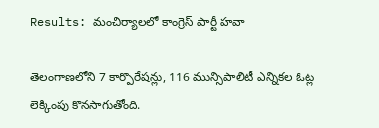Results: మంచిర్యాలలో కాంగ్రెస్ పార్టీ హవా

తెలంగాణలోని 7 కార్పొరేషన్లు, 116 మున్సిపాలిటీ ఎన్నికల ఓట్ల లెక్కింపు కొనసాగుతోంది.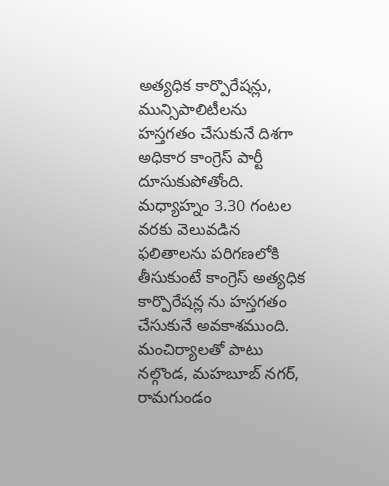అత్యధిక కార్పొరేషన్లు, మున్సిపాలిటీలను హస్తగతం చేసుకునే దిశగా అధికార కాంగ్రెస్ పార్టీ దూసుకుపోతోంది. మధ్యాహ్నం 3.30 గంటల వరకు వెలువడిన ఫలితాలను పరిగణలోకి తీసుకుంటే కాంగ్రెస్ అత్యధిక కార్పొరేషన్ల ను హస్తగతం చేసుకునే అవకాశముంది. మంచిర్యాలతో పాటు నల్గొండ, మహబూబ్ నగర్, రామగుండం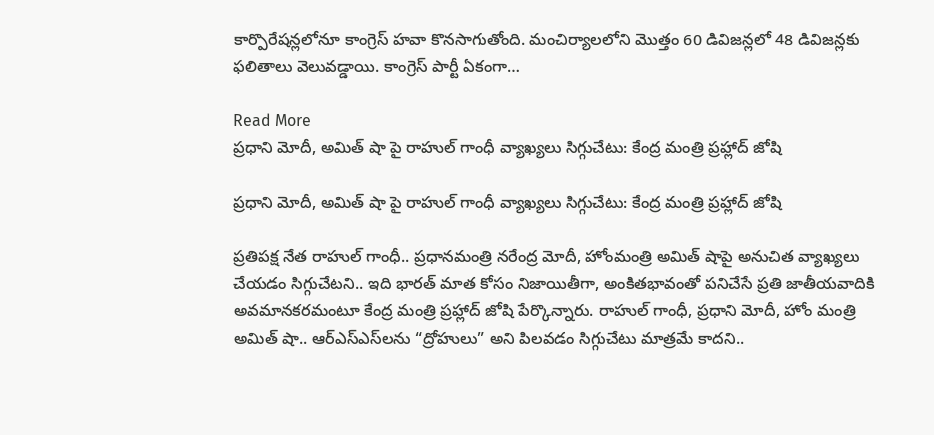కార్పొరేషన్లలోనూ కాంగ్రెస్ హవా కొనసాగుతోంది. మంచిర్యాలలోని మొత్తం 60 డివిజన్లలో 48 డివిజన్లకు ఫలితాలు వెలువడ్డాయి. కాంగ్రెస్ పార్టీ ఏకంగా…

Read More
ప్రధాని మోదీ, అమిత్ షా పై రాహుల్ గాంధీ వ్యాఖ్యలు సిగ్గుచేటు: కేంద్ర మంత్రి ప్రహ్లాద్ జోషి

ప్రధాని మోదీ, అమిత్ షా పై రాహుల్ గాంధీ వ్యాఖ్యలు సిగ్గుచేటు: కేంద్ర మంత్రి ప్రహ్లాద్ జోషి

ప్రతిపక్ష నేత రాహుల్ గాంధీ.. ప్రధానమంత్రి నరేంద్ర మోదీ, హోంమంత్రి అమిత్ షాపై అనుచిత వ్యాఖ్యలు చేయడం సిగ్గుచేటని.. ఇది భారత్ మాత కోసం నిజాయితీగా, అంకితభావంతో పనిచేసే ప్రతి జాతీయవాదికి అవమానకరమంటూ కేంద్ర మంత్రి ప్రహ్లాద్ జోషి పేర్కొన్నారు. రాహుల్ గాంధీ, ప్రధాని మోదీ, హోం మంత్రి అమిత్ షా.. ఆర్‌ఎస్‌ఎస్‌లను “ద్రోహులు” అని పిలవడం సిగ్గుచేటు మాత్రమే కాదని..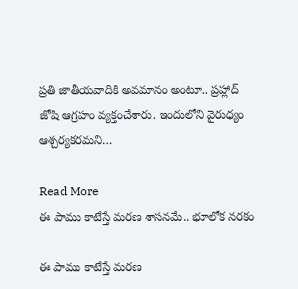ప్రతి జాతీయవాదికి అవమానం అంటూ.. ప్రహ్లాద్ జోషి ఆగ్రహం వ్యక్తంచేశారు. ఇందులోని వైరుధ్యం ఆశ్చర్యకరమని…

Read More
ఈ పాము కాటేస్తే మరణ శాసనమే.. భూలోక నరకం

ఈ పాము కాటేస్తే మరణ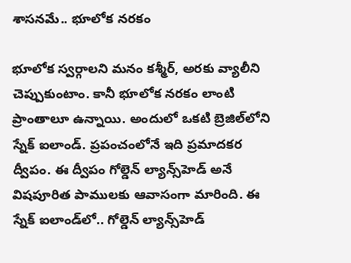శాసనమే.. భూలోక నరకం

భూలోక స్వర్గాలని మనం కశ్మీర్, అరకు వ్యాలీని చెప్పుకుంటాం. కానీ భూలోక నరకం లాంటి ప్రాంతాలూ ఉన్నాయి. అందులో ఒకటి బ్రెజిల్‌లోని స్నేక్ ఐలాండ్. ప్రపంచంలోనే ఇది ప్రమాదకర ద్వీపం. ఈ ద్వీపం గోల్డెన్ ల్యాన్స్‌హెడ్ అనే విషపూరిత పాములకు ఆవాసంగా మారింది. ఈ స్నేక్ ఐలాండ్‌లో.. గోల్డెన్ ల్యాన్స్‌హెడ్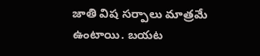జాతి విష సర్పాలు మాత్రమే ఉంటాయి. బయట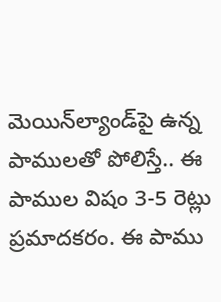మెయిన్‌ల్యాండ్‌పై ఉన్న పాములతో పోలిస్తే.. ఈ పాముల విషం 3-5 రెట్లు ప్రమాదకరం. ఈ పాము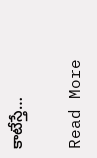కాటేస్తే…

Read More